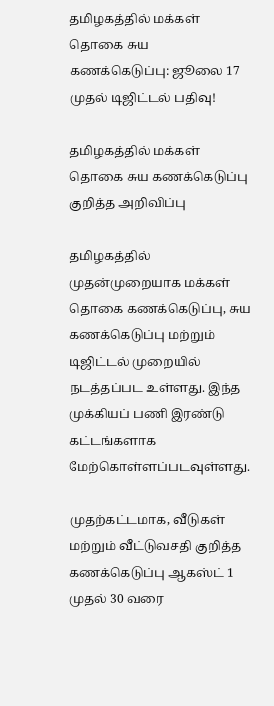தமிழகத்தில் மக்கள் தொகை சுய கணக்கெடுப்பு: ஜூலை 17 முதல் டிஜிட்டல் பதிவு!

தமிழகத்தில் மக்கள் தொகை சுய கணக்கெடுப்பு குறித்த அறிவிப்பு

தமிழகத்தில் முதன்முறையாக மக்கள் தொகை கணக்கெடுப்பு, சுய கணக்கெடுப்பு மற்றும் டிஜிட்டல் முறையில் நடத்தப்பட உள்ளது. இந்த முக்கியப் பணி இரண்டு கட்டங்களாக மேற்கொள்ளப்படவுள்ளது.

முதற்கட்டமாக, வீடுகள் மற்றும் வீட்டுவசதி குறித்த கணக்கெடுப்பு ஆகஸ்ட் 1 முதல் 30 வரை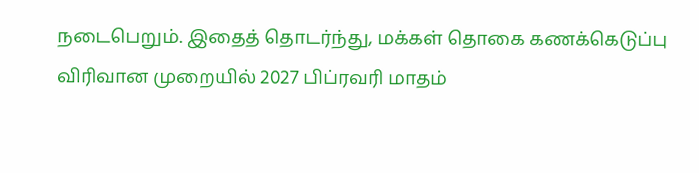நடைபெறும். இதைத் தொடர்ந்து, மக்கள் தொகை கணக்கெடுப்பு விரிவான முறையில் 2027 பிப்ரவரி மாதம்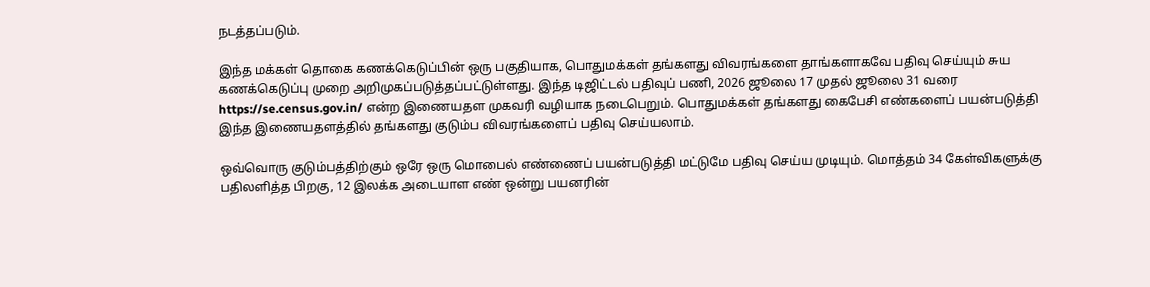நடத்தப்படும்.

இந்த மக்கள் தொகை கணக்கெடுப்பின் ஒரு பகுதியாக, பொதுமக்கள் தங்களது விவரங்களை தாங்களாகவே பதிவு செய்யும் சுய கணக்கெடுப்பு முறை அறிமுகப்படுத்தப்பட்டுள்ளது. இந்த டிஜிட்டல் பதிவுப் பணி, 2026 ஜூலை 17 முதல் ஜூலை 31 வரை https://se.census.gov.in/ என்ற இணையதள முகவரி வழியாக நடைபெறும். பொதுமக்கள் தங்களது கைபேசி எண்களைப் பயன்படுத்தி இந்த இணையதளத்தில் தங்களது குடும்ப விவரங்களைப் பதிவு செய்யலாம்.

ஒவ்வொரு குடும்பத்திற்கும் ஒரே ஒரு மொபைல் எண்ணைப் பயன்படுத்தி மட்டுமே பதிவு செய்ய முடியும். மொத்தம் 34 கேள்விகளுக்கு பதிலளித்த பிறகு, 12 இலக்க அடையாள எண் ஒன்று பயனரின்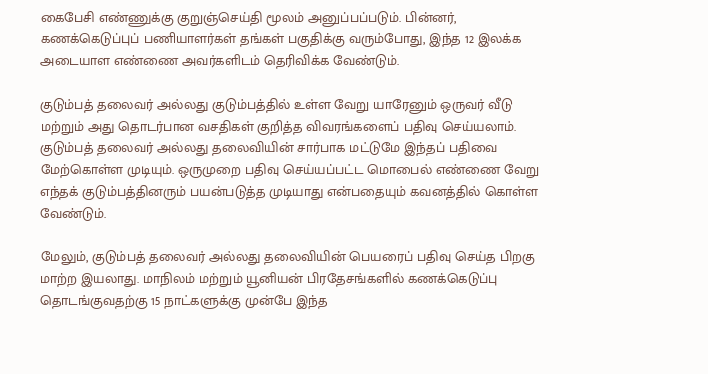கைபேசி எண்ணுக்கு குறுஞ்செய்தி மூலம் அனுப்பப்படும். பின்னர், கணக்கெடுப்புப் பணியாளர்கள் தங்கள் பகுதிக்கு வரும்போது, இந்த 12 இலக்க அடையாள எண்ணை அவர்களிடம் தெரிவிக்க வேண்டும்.

குடும்பத் தலைவர் அல்லது குடும்பத்தில் உள்ள வேறு யாரேனும் ஒருவர் வீடு மற்றும் அது தொடர்பான வசதிகள் குறித்த விவரங்களைப் பதிவு செய்யலாம். குடும்பத் தலைவர் அல்லது தலைவியின் சார்பாக மட்டுமே இந்தப் பதிவை மேற்கொள்ள முடியும். ஒருமுறை பதிவு செய்யப்பட்ட மொபைல் எண்ணை வேறு எந்தக் குடும்பத்தினரும் பயன்படுத்த முடியாது என்பதையும் கவனத்தில் கொள்ள வேண்டும்.

மேலும், குடும்பத் தலைவர் அல்லது தலைவியின் பெயரைப் பதிவு செய்த பிறகு மாற்ற இயலாது. மாநிலம் மற்றும் யூனியன் பிரதேசங்களில் கணக்கெடுப்பு தொடங்குவதற்கு 15 நாட்களுக்கு முன்பே இந்த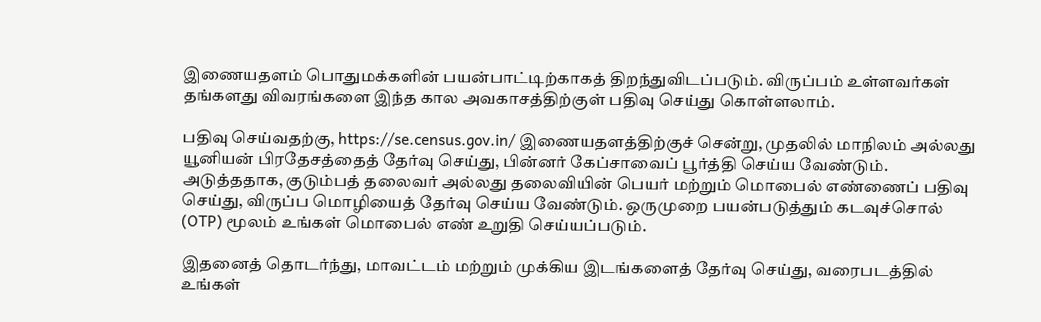இணையதளம் பொதுமக்களின் பயன்பாட்டிற்காகத் திறந்துவிடப்படும். விருப்பம் உள்ளவர்கள் தங்களது விவரங்களை இந்த கால அவகாசத்திற்குள் பதிவு செய்து கொள்ளலாம்.

பதிவு செய்வதற்கு, https://se.census.gov.in/ இணையதளத்திற்குச் சென்று, முதலில் மாநிலம் அல்லது யூனியன் பிரதேசத்தைத் தேர்வு செய்து, பின்னர் கேப்சாவைப் பூர்த்தி செய்ய வேண்டும். அடுத்ததாக, குடும்பத் தலைவர் அல்லது தலைவியின் பெயர் மற்றும் மொபைல் எண்ணைப் பதிவு செய்து, விருப்ப மொழியைத் தேர்வு செய்ய வேண்டும். ஒருமுறை பயன்படுத்தும் கடவுச்சொல் (OTP) மூலம் உங்கள் மொபைல் எண் உறுதி செய்யப்படும்.

இதனைத் தொடர்ந்து, மாவட்டம் மற்றும் முக்கிய இடங்களைத் தேர்வு செய்து, வரைபடத்தில் உங்கள்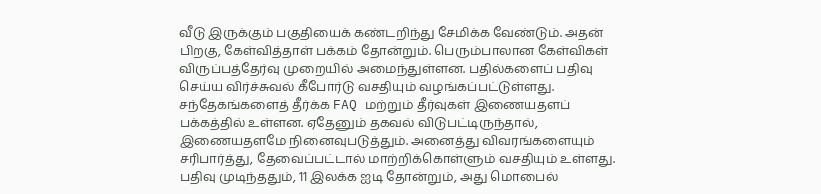வீடு இருக்கும் பகுதியைக் கண்டறிந்து சேமிக்க வேண்டும். அதன் பிறகு, கேள்வித்தாள் பக்கம் தோன்றும். பெரும்பாலான கேள்விகள் விருப்பத்தேர்வு முறையில் அமைந்துள்ளன. பதில்களைப் பதிவு செய்ய விர்ச்சுவல் கீபோர்டு வசதியும் வழங்கப்பட்டுள்ளது. சந்தேகங்களைத் தீர்க்க FAQ மற்றும் தீர்வுகள் இணையதளப் பக்கத்தில் உள்ளன. ஏதேனும் தகவல் விடுபட்டிருந்தால், இணையதளமே நினைவுபடுத்தும். அனைத்து விவரங்களையும் சரிபார்த்து, தேவைப்பட்டால் மாற்றிக்கொள்ளும் வசதியும் உள்ளது. பதிவு முடிந்ததும், 11 இலக்க ஐடி தோன்றும், அது மொபைல்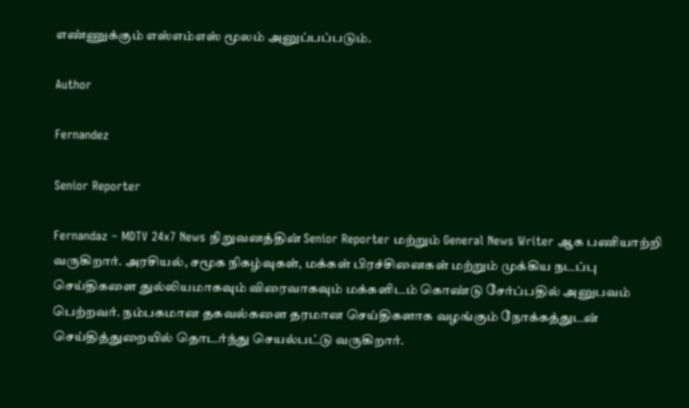எண்ணுக்கும் எஸ்எம்எஸ் மூலம் அனுப்பப்படும்.

Author

Fernandez

Senior Reporter

Fernandaz – MDTV 24x7 News நிறுவனத்தின் Senior Reporter மற்றும் General News Writer ஆக பணியாற்றி வருகிறார். அரசியல், சமூக நிகழ்வுகள், மக்கள் பிரச்சினைகள் மற்றும் முக்கிய நடப்பு செய்திகளை துல்லியமாகவும் விரைவாகவும் மக்களிடம் கொண்டு சேர்ப்பதில் அனுபவம் பெற்றவர். நம்பகமான தகவல்களை தரமான செய்திகளாக வழங்கும் நோக்கத்துடன் செய்தித்துறையில் தொடர்ந்து செயல்பட்டு வருகிறார்.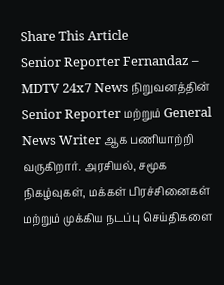Share This Article
Senior Reporter Fernandaz – MDTV 24x7 News நிறுவனத்தின் Senior Reporter மற்றும் General News Writer ஆக பணியாற்றி வருகிறார். அரசியல், சமூக நிகழ்வுகள், மக்கள் பிரச்சினைகள் மற்றும் முக்கிய நடப்பு செய்திகளை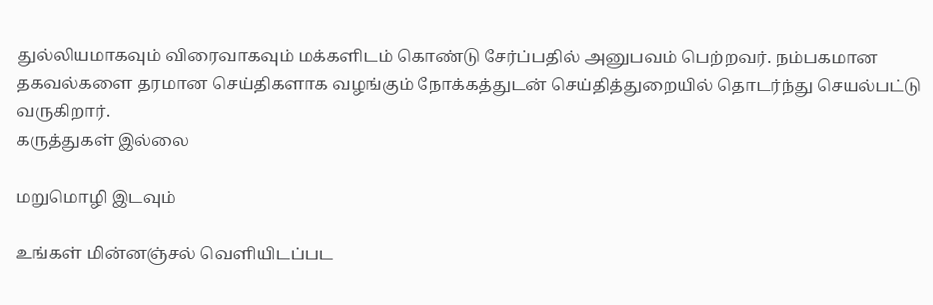துல்லியமாகவும் விரைவாகவும் மக்களிடம் கொண்டு சேர்ப்பதில் அனுபவம் பெற்றவர். நம்பகமான தகவல்களை தரமான செய்திகளாக வழங்கும் நோக்கத்துடன் செய்தித்துறையில் தொடர்ந்து செயல்பட்டு வருகிறார்.
கருத்துகள் இல்லை

மறுமொழி இடவும்

உங்கள் மின்னஞ்சல் வெளியிடப்பட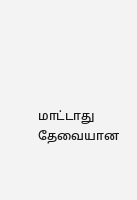மாட்டாது தேவையான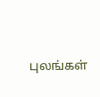புலங்கள்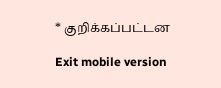* குறிக்கப்பட்டன

Exit mobile version